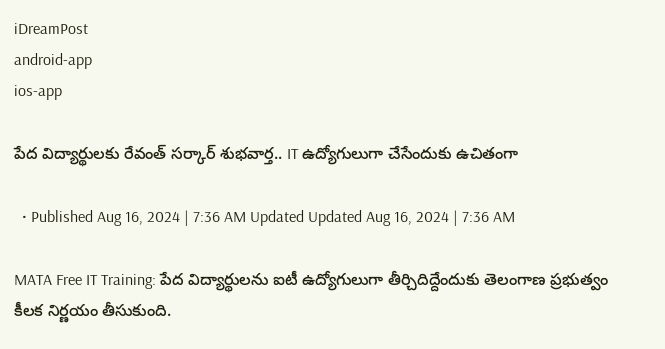iDreamPost
android-app
ios-app

పేద విద్యార్థులకు రేవంత్ సర్కార్ శుభవార్త.. IT ఉద్యోగులుగా చేసేందుకు ఉచితంగా

  • Published Aug 16, 2024 | 7:36 AM Updated Updated Aug 16, 2024 | 7:36 AM

MATA Free IT Training: పేద విద్యార్థులను ఐటీ ఉద్యోగులుగా తీర్చిదిద్దేందుకు తెలంగాణ ప్రభుత్వం కీలక నిర్ణయం తీసుకుంది.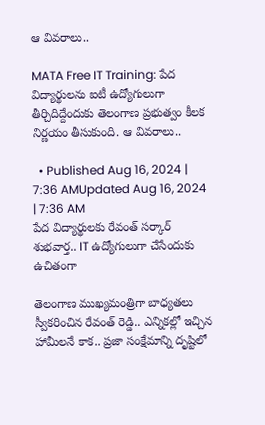ఆ వివరాలు..

MATA Free IT Training: పేద విద్యార్థులను ఐటీ ఉద్యోగులుగా తీర్చిదిద్దేందుకు తెలంగాణ ప్రభుత్వం కీలక నిర్ణయం తీసుకుంది. ఆ వివరాలు..

  • Published Aug 16, 2024 | 7:36 AMUpdated Aug 16, 2024 | 7:36 AM
పేద విద్యార్థులకు రేవంత్ సర్కార్ శుభవార్త.. IT ఉద్యోగులుగా చేసేందుకు ఉచితంగా

తెలంగాణ ముఖ్యమంత్రిగా బాధ్యతలు స్వీకరించిన రేవంత్ రెడ్డి.. ఎన్నికల్లో ఇచ్చిన హామీలనే కాక.. ప్రజా సంక్షేమాన్ని దృష్టిలో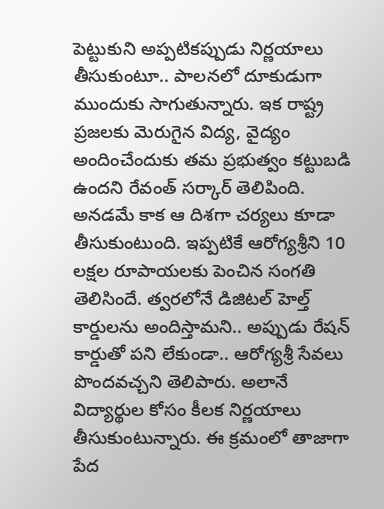పెట్టుకుని అప్పటికప్పుడు నిర్ణయాలు తీసుకుంటూ.. పాలనలో దూకుడుగా ముందుకు సాగుతున్నారు. ఇక రాష్ట్ర ప్రజలకు మెరుగైన విద్య, వైద్యం అందించేందుకు తమ ప్రభుత్వం కట్టుబడి ఉందని రేవంత్ సర్కార్ తెలిపింది. అనడమే కాక ఆ దిశగా చర్యలు కూడా తీసుకుంటుంది. ఇప్పటికే ఆరోగ్యశ్రీని 10 లక్షల రూపాయలకు పెంచిన సంగతి తెలిసిందే. త్వరలోనే డిజిటల్ హెల్త్ కార్డులను అందిస్తామని.. అప్పుడు రేషన్ కార్డుతో పని లేకుండా.. ఆరోగ్యశ్రీ సేవలు పొందవచ్చని తెలిపారు. అలానే విద్యార్థుల కోసం కీలక నిర్ణయాలు తీసుకుంటున్నారు. ఈ క్రమంలో తాజాగా పేద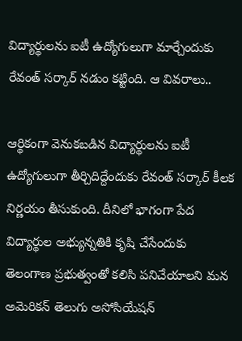విద్యార్థులను ఐటీ ఉద్యోగులుగా మార్చేందుకు రేవంత్ సర్కార్ నడుం కట్టింది. ఆ వివరాలు..

ఆర్థికంగా వెనుకబడిన విద్యార్థులను ఐటీ ఉద్యోగులుగా తీర్చిదిద్దేందుకు రేవంత్ సర్కార్ కీలక నిర్ణయం తీసుకుంది. దీనిలో భాగంగా పేద విద్యార్థుల అభ్యున్నతికి కృషి చేసేందుకు తెలంగాణ ప్రభుత్వంతో కలిసి పనిచేయాలని మన అమెరికన్ తెలుగు అసోసియేషన్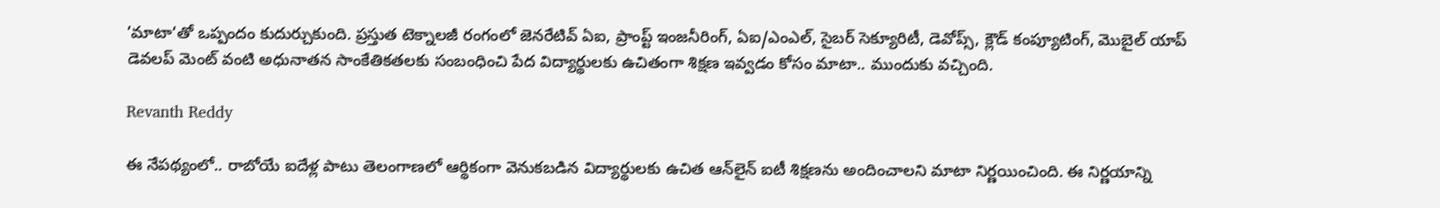’మాటా‘తో ఒప్పందం కుదుర్చుకుంది. ప్రస్తుత టెక్నాలజీ రంగంలో జెనరేటివ్ ఏఐ, ప్రాంప్ట్ ఇంజనీరింగ్, ఏఐ/ఎంఎల్, సైబర్ సెక్యూరిటీ, డెవోప్స్, క్లౌడ్ కంప్యూటింగ్, మొబైల్ యాప్ డెవలప్ మెంట్ వంటి అధునాతన సాంకేతికతలకు సంబంధించి పేద విద్యార్థులకు ఉచితంగా శిక్షణ ఇవ్వడం కోసం మాటా.. ముందుకు వచ్చింది.

Revanth Reddy

ఈ నేపథ్యంలో.. రాబోయే ఐదేళ్ల పాటు తెలంగాణలో ఆర్థికంగా వెనుకబడిన విద్యార్థులకు ఉచిత ఆన్‌లైన్ ఐటీ శిక్షణను అందించాలని మాటా నిర్ణయించింది. ఈ నిర్ణయాన్ని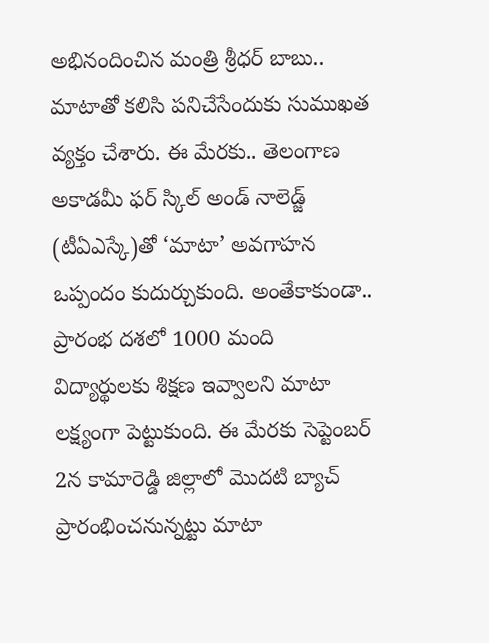అభినందించిన మంత్రి శ్రీధర్ బాబు.. మాటాతో కలిసి పనిచేసేందుకు సుముఖత వ్యక్తం చేశారు. ఈ మేరకు.. తెలంగాణ అకాడమీ ఫర్ స్కిల్ అండ్ నాలెడ్జ్ (టీఏఎస్కే)తో ‘మాటా’ అవగాహన ఒప్పందం కుదుర్చుకుంది. అంతేకాకుండా.. ప్రారంభ దశలో 1000 మంది విద్యార్థులకు శిక్షణ ఇవ్వాలని మాటా లక్ష్యంగా పెట్టుకుంది. ఈ మేరకు సెప్టెంబర్ 2న కామారెడ్డి జిల్లాలో మొదటి బ్యాచ్ ప్రారంభించనున్నట్టు మాటా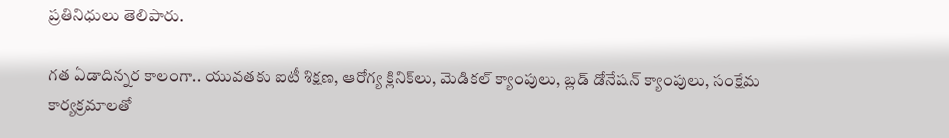ప్రతినిధులు తెలిపారు.

గత ఏడాదిన్నర కాలంగా.. యువతకు ఐటీ శిక్షణ, ఆరోగ్య క్లినిక్‌లు, మెడికల్ క్యాంపులు, బ్లడ్ డోనేషన్ క్యాంపులు, సంక్షేమ కార్యక్రమాలతో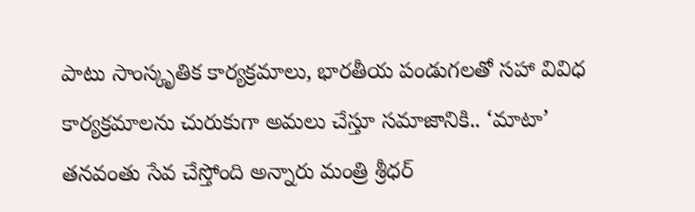పాటు సాంస్కృతిక కార్యక్రమాలు, భారతీయ పండుగలతో సహా వివిధ కార్యక్రమాలను చురుకుగా అమలు చేస్తూ సమాజానికి.. ‘మాటా’ తనవంతు సేవ చేస్తోంది అన్నారు మంత్రి శ్రీధర్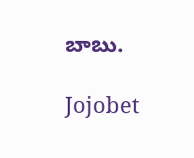బాబు.

Jojobet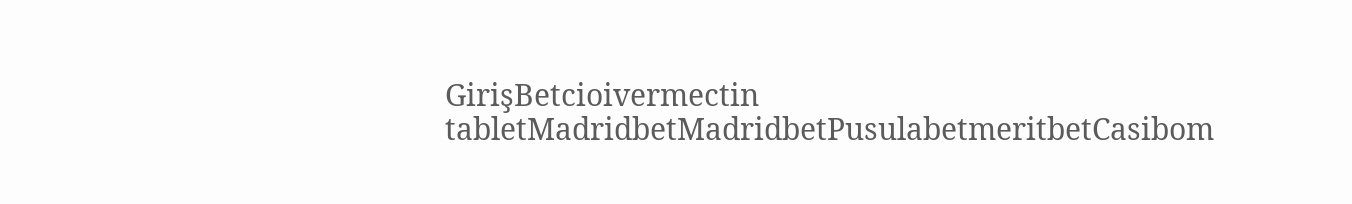GirişBetcioivermectin tabletMadridbetMadridbetPusulabetmeritbetCasibom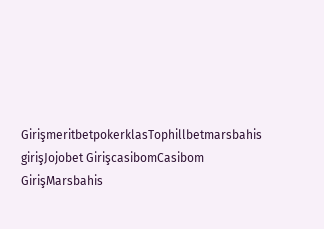GirişmeritbetpokerklasTophillbetmarsbahis girişJojobet GirişcasibomCasibom GirişMarsbahis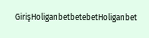GirişHoliganbetbetebetHoliganbet